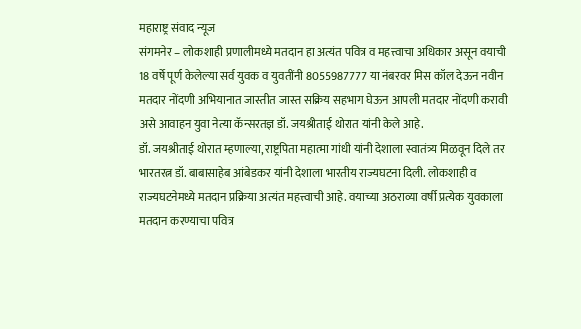महाराष्ट्र संवाद न्यूज
संगमनेर – लोकशाही प्रणालीमध्ये मतदान हा अत्यंत पवित्र व महत्त्वाचा अधिकार असून वयाची 18 वर्षे पूर्ण केलेल्या सर्व युवक व युवतींनी 8055987777 या नंबरवर मिस कॉल देऊन नवीन मतदार नोंदणी अभियानात जास्तीत जास्त सक्रिय सहभाग घेऊन आपली मतदार नोंदणी करावी असे आवाहन युवा नेत्या कॅन्सरतज्ञ डॉ. जयश्रीताई थोरात यांनी केले आहे.
डॉ. जयश्रीताई थोरात म्हणाल्या, राष्ट्रपिता महात्मा गांधी यांनी देशाला स्वातंत्र्य मिळवून दिले तर भारतरत्न डॉ. बाबासाहेब आंबेडकर यांनी देशाला भारतीय राज्यघटना दिली. लोकशाही व राज्यघटनेमध्ये मतदान प्रक्रिया अत्यंत महत्त्वाची आहे. वयाच्या अठराव्या वर्षी प्रत्येक युवकाला मतदान करण्याचा पवित्र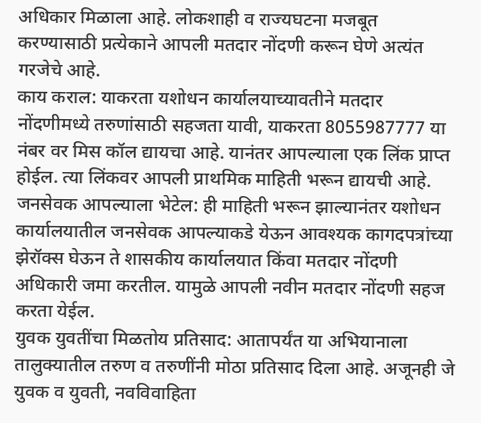अधिकार मिळाला आहे. लोकशाही व राज्यघटना मजबूत करण्यासाठी प्रत्येकाने आपली मतदार नोंदणी करून घेणे अत्यंत गरजेचे आहे.
काय कराल: याकरता यशोधन कार्यालयाच्यावतीने मतदार नोंदणीमध्ये तरुणांसाठी सहजता यावी, याकरता 8055987777 या नंबर वर मिस कॉल द्यायचा आहे. यानंतर आपल्याला एक लिंक प्राप्त होईल. त्या लिंकवर आपली प्राथमिक माहिती भरून द्यायची आहे.
जनसेवक आपल्याला भेटेल: ही माहिती भरून झाल्यानंतर यशोधन कार्यालयातील जनसेवक आपल्याकडे येऊन आवश्यक कागदपत्रांच्या झेरॉक्स घेऊन ते शासकीय कार्यालयात किंवा मतदार नोंदणी अधिकारी जमा करतील. यामुळे आपली नवीन मतदार नोंदणी सहज करता येईल.
युवक युवतींचा मिळतोय प्रतिसाद: आतापर्यंत या अभियानाला तालुक्यातील तरुण व तरुणींनी मोठा प्रतिसाद दिला आहे. अजूनही जे युवक व युवती, नवविवाहिता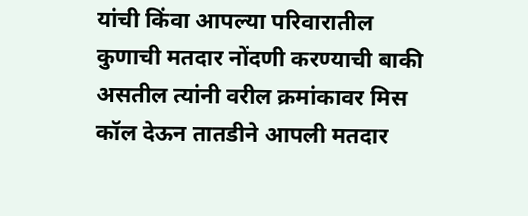यांची किंवा आपल्या परिवारातील कुणाची मतदार नोंदणी करण्याची बाकी असतील त्यांनी वरील क्रमांकावर मिस कॉल देऊन तातडीने आपली मतदार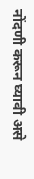नोंदणी करून घ्यावी असे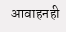आवाहनही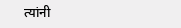त्यांनी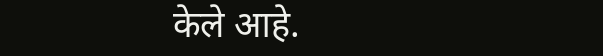केले आहे.